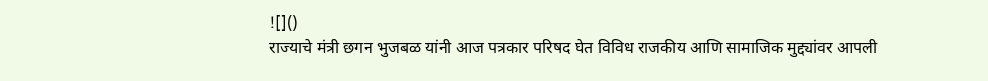![]()
राज्याचे मंत्री छगन भुजबळ यांनी आज पत्रकार परिषद घेत विविध राजकीय आणि सामाजिक मुद्द्यांवर आपली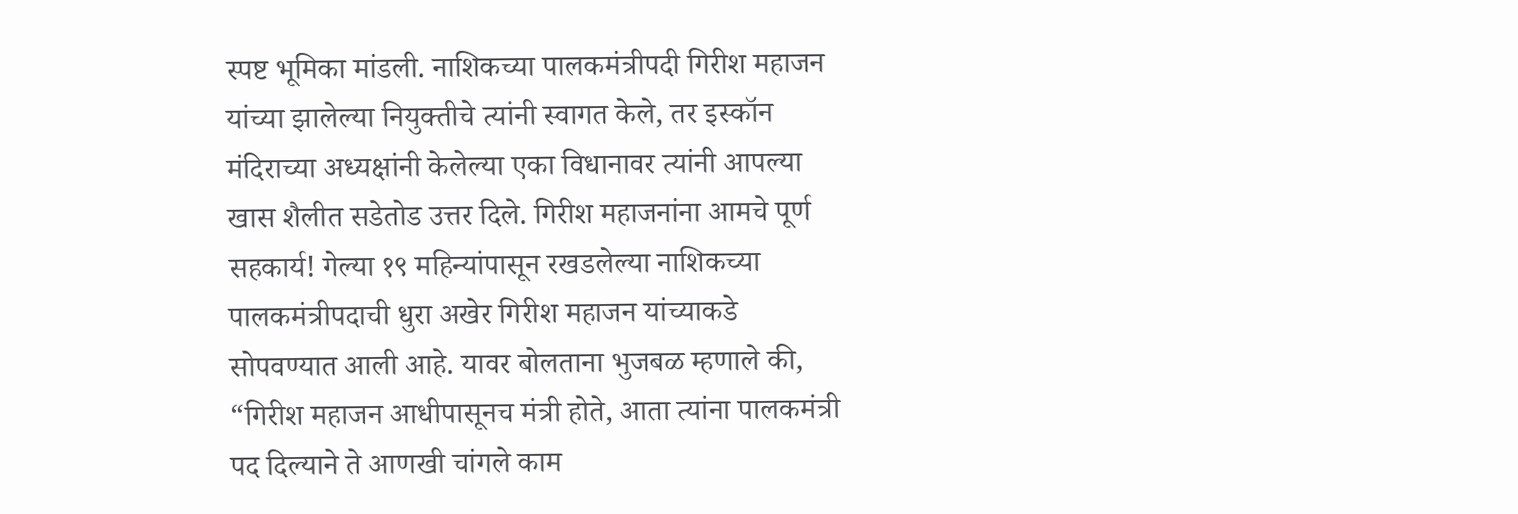स्पष्ट भूमिका मांडली. नाशिकच्या पालकमंत्रीपदी गिरीश महाजन यांच्या झालेल्या नियुक्तीचे त्यांनी स्वागत केले, तर इस्कॉन मंदिराच्या अध्यक्षांनी केलेल्या एका विधानावर त्यांनी आपल्या खास शैलीत सडेतोड उत्तर दिले. गिरीश महाजनांना आमचे पूर्ण सहकार्य! गेल्या १९ महिन्यांपासून रखडलेल्या नाशिकच्या पालकमंत्रीपदाची धुरा अखेर गिरीश महाजन यांच्याकडे सोपवण्यात आली आहे. यावर बोलताना भुजबळ म्हणाले की, “गिरीश महाजन आधीपासूनच मंत्री होते, आता त्यांना पालकमंत्री पद दिल्याने ते आणखी चांगले काम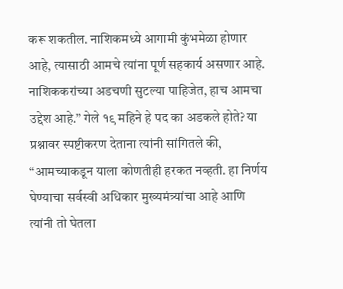करू शकतील. नाशिकमध्ये आगामी कुंभमेळा होणार आहे, त्यासाठी आमचे त्यांना पूर्ण सहकार्य असणार आहे. नाशिककरांच्या अडचणी सुटल्या पाहिजेत, हाच आमचा उद्देश आहे.” गेले १९ महिने हे पद का अडकले होते? या प्रश्नावर स्पष्टीकरण देताना त्यांनी सांगितले की, “आमच्याकडून याला कोणतीही हरकत नव्हती. हा निर्णय घेण्याचा सर्वस्वी अधिकार मुख्यमंत्र्यांचा आहे आणि त्यांनी तो घेतला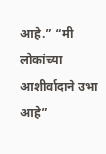आहे.” “मी लोकांच्या आशीर्वादाने उभा आहे”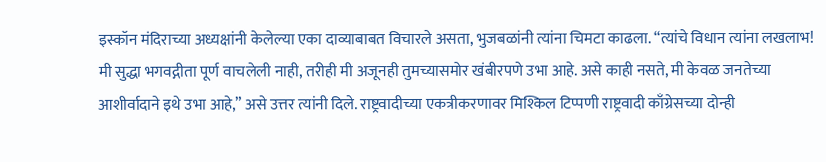इस्कॉन मंदिराच्या अध्यक्षांनी केलेल्या एका दाव्याबाबत विचारले असता, भुजबळांनी त्यांना चिमटा काढला. “त्यांचे विधान त्यांना लखलाभ! मी सुद्धा भगवद्गीता पूर्ण वाचलेली नाही, तरीही मी अजूनही तुमच्यासमोर खंबीरपणे उभा आहे. असे काही नसते, मी केवळ जनतेच्या आशीर्वादाने इथे उभा आहे,” असे उत्तर त्यांनी दिले. राष्ट्रवादीच्या एकत्रीकरणावर मिश्किल टिप्पणी राष्ट्रवादी काँग्रेसच्या दोन्ही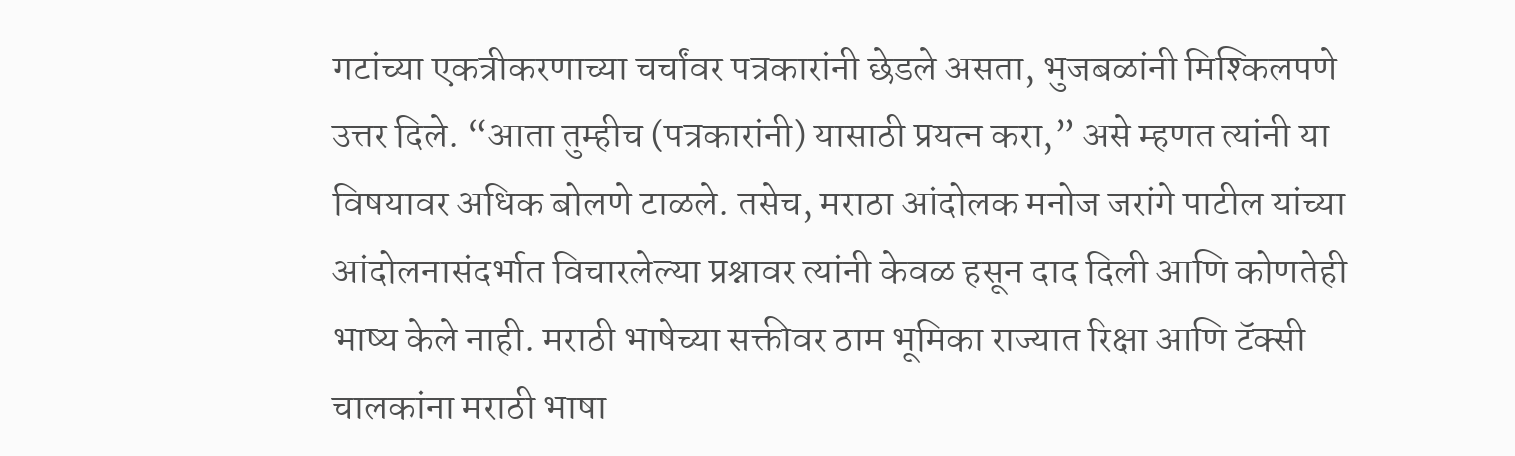गटांच्या एकत्रीकरणाच्या चर्चांवर पत्रकारांनी छेडले असता, भुजबळांनी मिश्किलपणे उत्तर दिले. “आता तुम्हीच (पत्रकारांनी) यासाठी प्रयत्न करा,” असे म्हणत त्यांनी या विषयावर अधिक बोलणे टाळले. तसेच, मराठा आंदोलक मनोज जरांगे पाटील यांच्या आंदोलनासंदर्भात विचारलेल्या प्रश्नावर त्यांनी केवळ हसून दाद दिली आणि कोणतेही भाष्य केले नाही. मराठी भाषेच्या सक्तीवर ठाम भूमिका राज्यात रिक्षा आणि टॅक्सी चालकांना मराठी भाषा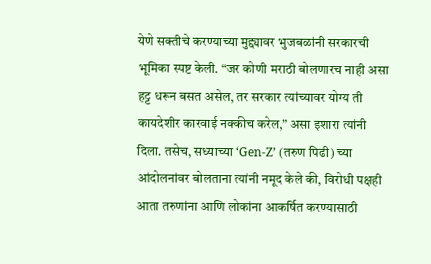येणे सक्तीचे करण्याच्या मुद्द्यावर भुजबळांनी सरकारची भूमिका स्पष्ट केली. “जर कोणी मराठी बोलणारच नाही असा हट्ट धरून बसत असेल, तर सरकार त्यांच्यावर योग्य ती कायदेशीर कारवाई नक्कीच करेल,” असा इशारा त्यांनी दिला. तसेच, सध्याच्या ‘Gen-Z’ (तरुण पिढी) च्या आंदोलनांवर बोलताना त्यांनी नमूद केले की, विरोधी पक्षही आता तरुणांना आणि लोकांना आकर्षित करण्यासाठी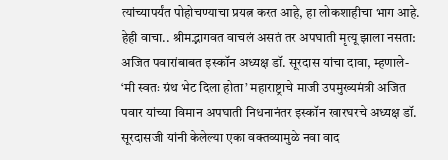त्यांच्यापर्यंत पोहोचण्याचा प्रयत्न करत आहे, हा लोकशाहीचा भाग आहे. हेही वाचा.. श्रीमद्भागवत वाचलं असतं तर अपघाती मृत्यू झाला नसता: अजित पवारांबाबत इस्कॉन अध्यक्ष डॉ. सूरदास यांचा दावा, म्हणाले- ‘मी स्वतः ग्रंथ भेट दिला होता’ महाराष्ट्राचे माजी उपमुख्यमंत्री अजित पवार यांच्या विमान अपघाती निधनानंतर इस्कॉन खारघरचे अध्यक्ष डॉ. सूरदासजी यांनी केलेल्या एका वक्तव्यामुळे नवा वाद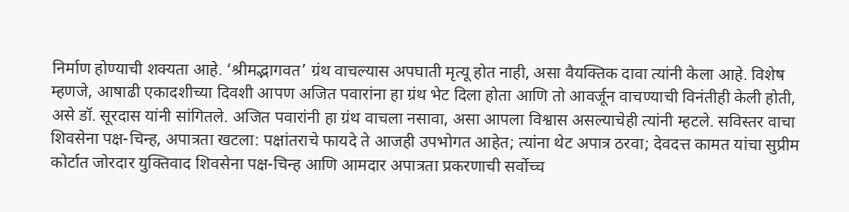निर्माण होण्याची शक्यता आहे. ‘श्रीमद्भागवत’ ग्रंथ वाचल्यास अपघाती मृत्यू होत नाही, असा वैयक्तिक दावा त्यांनी केला आहे. विशेष म्हणजे, आषाढी एकादशीच्या दिवशी आपण अजित पवारांना हा ग्रंथ भेट दिला होता आणि तो आवर्जून वाचण्याची विनंतीही केली होती, असे डॉ. सूरदास यांनी सांगितले. अजित पवारांनी हा ग्रंथ वाचला नसावा, असा आपला विश्वास असल्याचेही त्यांनी म्हटले. सविस्तर वाचा शिवसेना पक्ष-चिन्ह, अपात्रता खटला: पक्षांतराचे फायदे ते आजही उपभोगत आहेत; त्यांना थेट अपात्र ठरवा; देवदत्त कामत यांचा सुप्रीम कोर्टात जोरदार युक्तिवाद शिवसेना पक्ष-चिन्ह आणि आमदार अपात्रता प्रकरणाची सर्वोच्च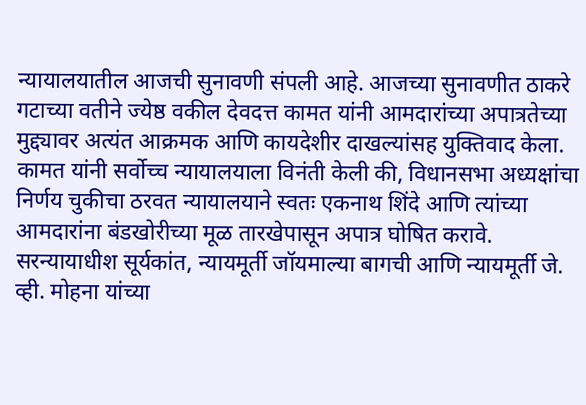न्यायालयातील आजची सुनावणी संपली आहे. आजच्या सुनावणीत ठाकरे गटाच्या वतीने ज्येष्ठ वकील देवदत्त कामत यांनी आमदारांच्या अपात्रतेच्या मुद्द्यावर अत्यंत आक्रमक आणि कायदेशीर दाखल्यांसह युक्तिवाद केला. कामत यांनी सर्वोच्च न्यायालयाला विनंती केली की, विधानसभा अध्यक्षांचा निर्णय चुकीचा ठरवत न्यायालयाने स्वतः एकनाथ शिंदे आणि त्यांच्या आमदारांना बंडखोरीच्या मूळ तारखेपासून अपात्र घोषित करावे. सरन्यायाधीश सूर्यकांत, न्यायमूर्ती जॉयमाल्या बागची आणि न्यायमूर्ती जे. व्ही. मोहना यांच्या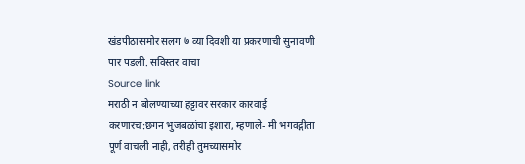खंडपीठासमोर सलग ७ व्या दिवशी या प्रकरणाची सुनावणी पार पडली. सविस्तर वाचा
Source link
मराठी न बोलण्याच्या हट्टावर सरकार कारवाई करणारच:छगन भुजबळांचा इशारा, म्हणाले- मी भगवद्गीता पूर्ण वाचली नाही, तरीही तुमच्यासमोर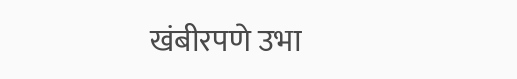खंबीरपणे उभा